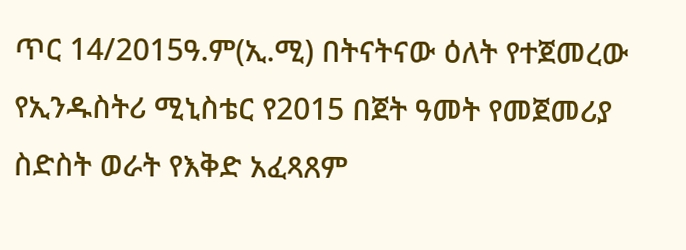ጥር 14/2015ዓ.ም(ኢ.ሚ) በትናትናው ዕለት የተጀመረው የኢንዱስትሪ ሚኒስቴር የ2015 በጀት ዓመት የመጀመሪያ ስድስት ወራት የእቅድ አፈጻጸም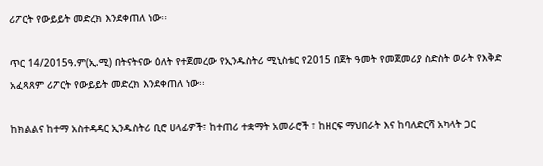ሪፖርት የውይይት መድረክ እንደቀጠለ ነው፡፡

ጥር 14/2015ዓ.ም(ኢ.ሚ) በትናትናው ዕለት የተጀመረው የኢንዱስትሪ ሚኒስቴር የ2015 በጀት ዓመት የመጀመሪያ ስድስት ወራት የእቅድ አፈጻጸም ሪፖርት የውይይት መድረክ እንደቀጠለ ነው፡፡

ከክልልና ከተማ አስተዳዳር ኢንዱስትሪ ቢሮ ሀላፊዎች፣ ከተጠሪ ተቋማት አመራሮች ፣ ከዘርፍ ማህበራት እና ከባለድርሻ አካላት ጋር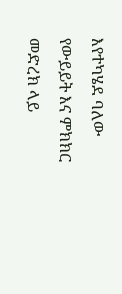እየተካሄደ ባለው የውይይት እና ምክክር መድረክ ላይ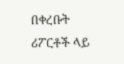በቀረቡት ሪፖርቶች ላይ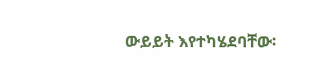ውይይት እየተካሄደባቸው፡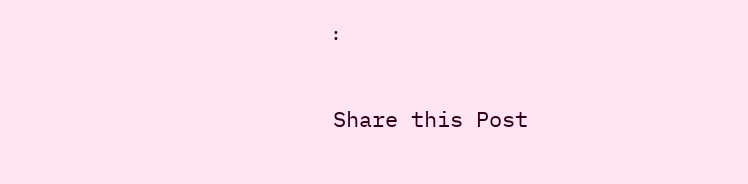፡

Share this Post